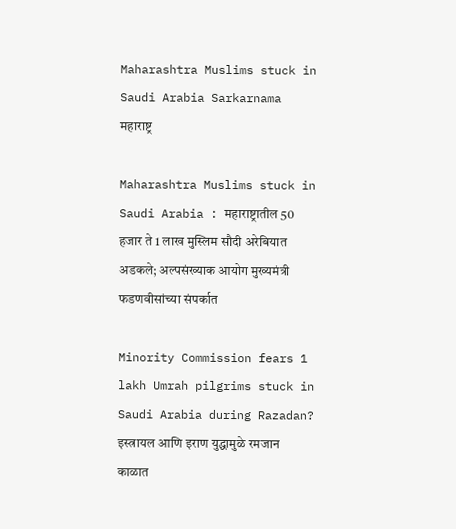Maharashtra Muslims stuck in Saudi Arabia Sarkarnama
महाराष्ट्र

Maharashtra Muslims stuck in Saudi Arabia : महाराष्ट्रातील 50 हजार ते 1 लाख मुस्लिम सौदी अरेबियात अडकले; अल्पसंख्याक आयोग मुख्यमंत्री फडणवीसांच्या संपर्कात

Minority Commission fears 1 lakh Umrah pilgrims stuck in Saudi Arabia during Razadan? इस्त्रायल आणि इराण युद्धामुळे रमजान काळात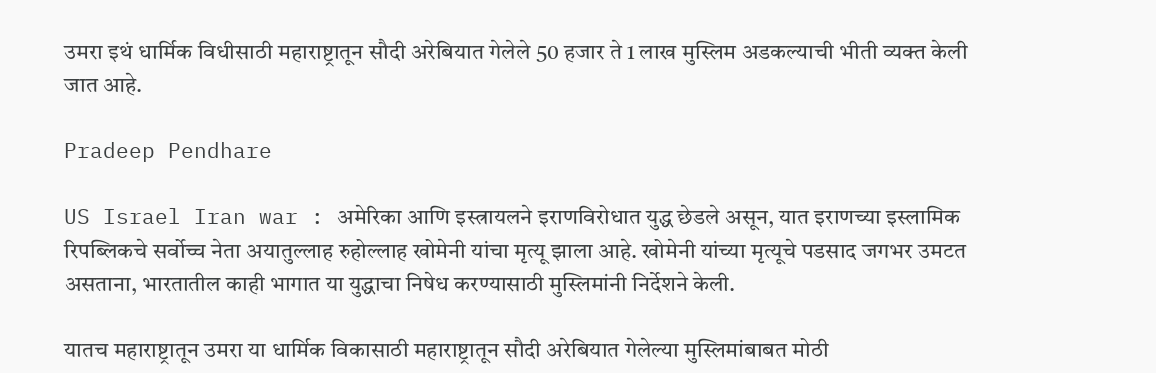उमरा इथं धार्मिक विधीसाठी महाराष्ट्रातून सौदी अरेबियात गेलेले 50 हजार ते 1 लाख मुस्लिम अडकल्याची भीती व्यक्त केली जात आहे.

Pradeep Pendhare

US Israel Iran war : अमेरिका आणि इस्त्रायलने इराणविरोधात युद्ध छेडले असून, यात इराणच्या इस्लामिक रिपब्लिकचे सर्वोच्च नेता अयातुल्लाह रुहोल्लाह खोमेनी यांचा मृत्यू झाला आहे. खोमेनी यांच्या मृत्यूचे पडसाद जगभर उमटत असताना, भारतातील काही भागात या युद्धाचा निषेध करण्यासाठी मुस्लिमांनी निर्देशने केली.

यातच महाराष्ट्रातून उमरा या धार्मिक विकासाठी महाराष्ट्रातून सौदी अरेबियात गेलेल्या मुस्लिमांबाबत मोठी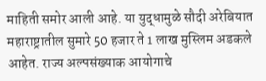माहिती समोर आली आहे. या युद्धामुळे सौदी अरेबियात महाराष्ट्रातील सुमारे 50 हजार ते 1 लाख मुस्लिम अडकले आहेत. राज्य अल्पसंख्याक आयोगाचे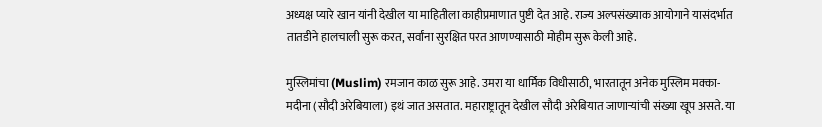अध्यक्ष प्यारे खान यांनी देखील या माहितीला काहीप्रमाणात पुष्टी देत आहे. राज्य अल्पसंख्याक आयोगाने यासंदर्भात तातडीने हालचाली सुरू करत, सर्वांना सुरक्षित परत आणण्यासाठी मोहीम सुरू केली आहे.

मुस्लिमांचा (Muslim) रमजान काळ सुरू आहे. उमरा या धार्मिक विधीसाठी, भारतातून अनेक मुस्लिम मक्का-मदीना (सौदी अरेबियाला) इथं जात असतात. महाराष्ट्रातून देखील सौदी अरेबियात जाणाऱ्यांची संख्या खूप असते. या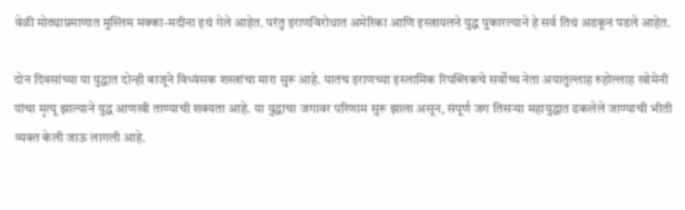वेळी मोठ्याप्रमाणात मुस्लिम मक्का-मदीना इथं गेले आहेत. परंतु इराणविरोधात अमेरिका आणि इस्त्रायलने युद्ध पुकारल्याने हे सर्व तिथं अडकून पडले आहेत.

दोन दिवसांच्या या युद्धात दोन्ही बाजूने विध्वंसक शस्त्रांचा मारा सुरू आहे. यातच इराणच्या इस्लामिक रिपब्लिकचे सर्वोच्च नेता अयातुल्लाह रुहोल्लाह खोमेनी यांचा मृत्यू झाल्याने युद्ध आणखी ताण्याची शक्यता आहे. या युद्धाचा जगावर परिणाम सुरू झाला असून, संपूर्ण जग तिसऱ्या महायुद्धात ढकलेले जाण्याची भीती व्यक्त केली जाऊ लागली आहे.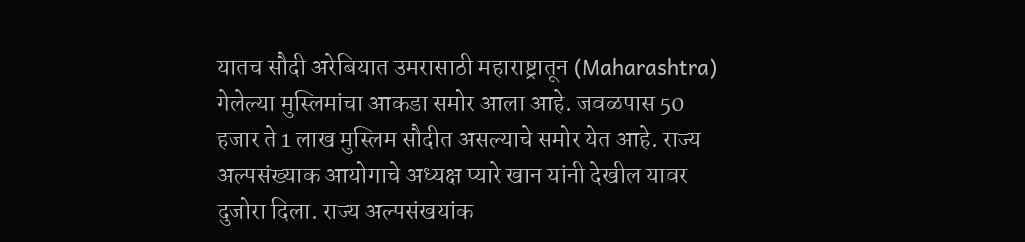यातच सौदी अरेबियात उमरासाठी महाराष्ट्रातून (Maharashtra) गेलेल्या मुस्लिमांचा आकडा समोर आला आहे. जवळपास 50 हजार ते 1 लाख मुस्लिम सौदीत असल्याचे समोर येत आहे. राज्य अल्पसंख्याक आयोगाचे अध्यक्ष प्यारे खान यांनी देखील यावर दुजोरा दिला. राज्य अल्पसंखयांक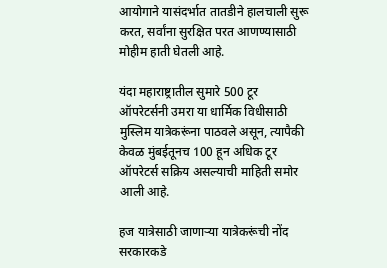आयोगाने यासंदर्भात तातडीने हालचाली सुरू करत, सर्वांना सुरक्षित परत आणण्यासाठी मोहीम हाती घेतली आहे.

यंदा महाराष्ट्रातील सुमारे 500 टूर ऑपरेटर्सनी उमरा या धार्मिक विधीसाठी मुस्लिम यात्रेकरूंना पाठवले असून, त्यापैकी केवळ मुंबईतूनच 100 हून अधिक टूर ऑपरेटर्स सक्रिय असल्याची माहिती समोर आली आहे.

हज यात्रेसाठी जाणाऱ्या यात्रेकरूंची नोंद सरकारकडे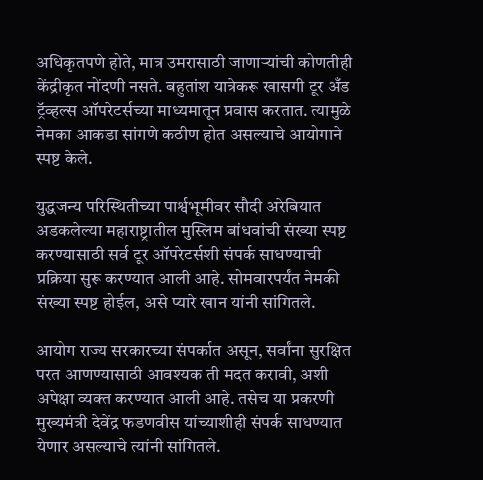अधिकृतपणे होते, मात्र उमरासाठी जाणाऱ्यांची कोणतीही केंद्रीकृत नोंदणी नसते. बहुतांश यात्रेकरू खासगी टूर अँड ट्रॅव्हल्स ऑपरेटर्सच्या माध्यमातून प्रवास करतात. त्यामुळे नेमका आकडा सांगणे कठीण होत असल्याचे आयोगाने स्पष्ट केले.

युद्धजन्य परिस्थितीच्या पार्श्वभूमीवर सौदी अरेबियात अडकलेल्या महाराष्ट्रातील मुस्लिम बांधवांची संख्या स्पष्ट करण्यासाठी सर्व टूर ऑपरेटर्सशी संपर्क साधण्याची प्रक्रिया सुरू करण्यात आली आहे. सोमवारपर्यंत नेमकी संख्या स्पष्ट होईल, असे प्यारे खान यांनी सांगितले.

आयोग राज्य सरकारच्या संपर्कात असून, सर्वांना सुरक्षित परत आणण्यासाठी आवश्यक ती मदत करावी, अशी अपेक्षा व्यक्त करण्यात आली आहे. तसेच या प्रकरणी मुख्यमंत्री देवेंद्र फडणवीस यांच्याशीही संपर्क साधण्यात येणार असल्याचे त्यांनी सांगितले.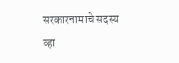सरकारनामाचे सदस्य व्हा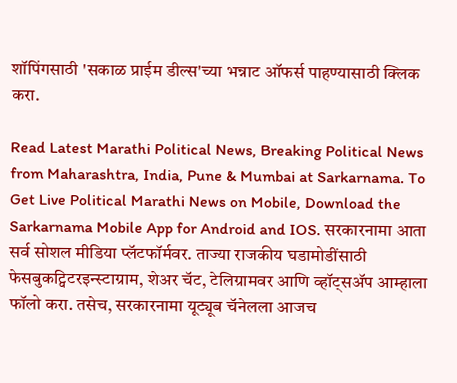शॉपिंगसाठी 'सकाळ प्राईम डील्स'च्या भन्नाट ऑफर्स पाहण्यासाठी क्लिक करा.

Read Latest Marathi Political News, Breaking Political News from Maharashtra, India, Pune & Mumbai at Sarkarnama. To Get Live Political Marathi News on Mobile, Download the Sarkarnama Mobile App for Android and IOS. सरकारनामा आता सर्व सोशल मीडिया प्लॅटफॉर्मवर. ताज्या राजकीय घडामोडींसाठी फेसबुकट्विटरइन्स्टाग्राम, शेअर चॅट, टेलिग्रामवर आणि व्हॉट्सॲप आम्हाला फॉलो करा. तसेच, सरकारनामा यूट्यूब चॅनेलला आजच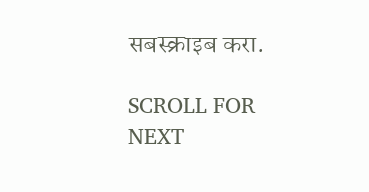सबस्क्राइब करा.

SCROLL FOR NEXT